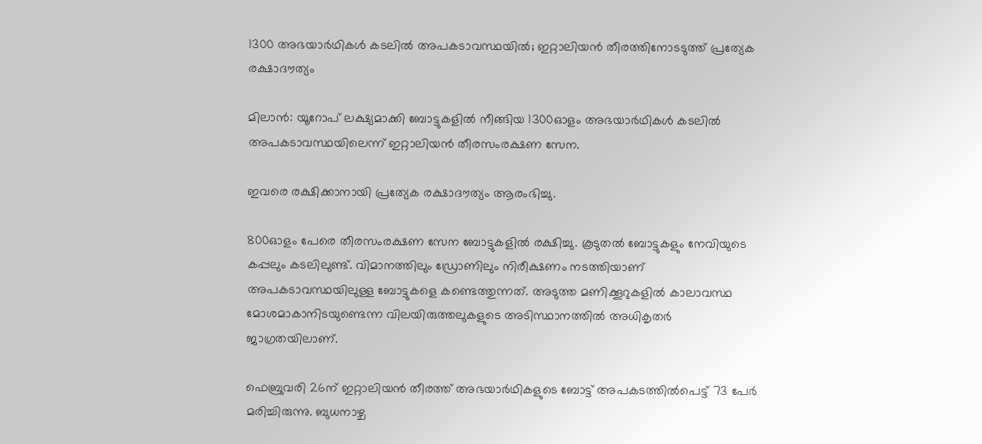1300 അഭയാര്‍ഥികള്‍ കടലില്‍ അപകടാവസ്ഥയില്‍; ഇറ്റാലിയന്‍ തീരത്തിനോടടുത്ത് പ്രത്യേക രക്ഷാദൗത്യം

മിലാന്‍: യൂറോപ് ലക്ഷ്യമാക്കി ബോട്ടുകളില്‍ നീങ്ങിയ 1300ഓളം അഭയാര്‍ഥികള്‍ കടലില്‍ അപകടാവസ്ഥയിലെന്ന് ഇറ്റാലിയന്‍ തീരസംരക്ഷണ സേന.

ഇവരെ രക്ഷിക്കാനായി പ്രത്യേക രക്ഷാദൗത്യം ആരംഭിച്ചു.

800ഓളം പേരെ തീരസംരക്ഷണ സേന ബോട്ടുകളില്‍ രക്ഷിച്ചു. കൂടുതല്‍ ബോട്ടുകളും നേവിയുടെ കപ്പലും കടലിലുണ്ട്. വിമാനത്തിലും ഡ്രോണിലും നിരീക്ഷണം നടത്തിയാണ് അപകടാവസ്ഥയിലുള്ള ബോട്ടുകളെ കണ്ടെത്തുന്നത്. അടുത്ത മണിക്കൂറുകളില്‍ കാലാവസ്ഥ മോശമാകാനിടയുണ്ടെന്ന വിലയിരുത്തലുകളുടെ അടിസ്ഥാനത്തില്‍ അധികൃതര്‍ ജാഗ്രതയിലാണ്.

ഫെബ്രുവരി 26ന് ഇറ്റാലിയന്‍ തീരത്ത് അഭയാര്‍ഥികളുടെ ബോട്ട് അപകടത്തില്‍പെട്ട് 73 പേര്‍ മരിച്ചിരുന്നു. ബുധനാഴ്ച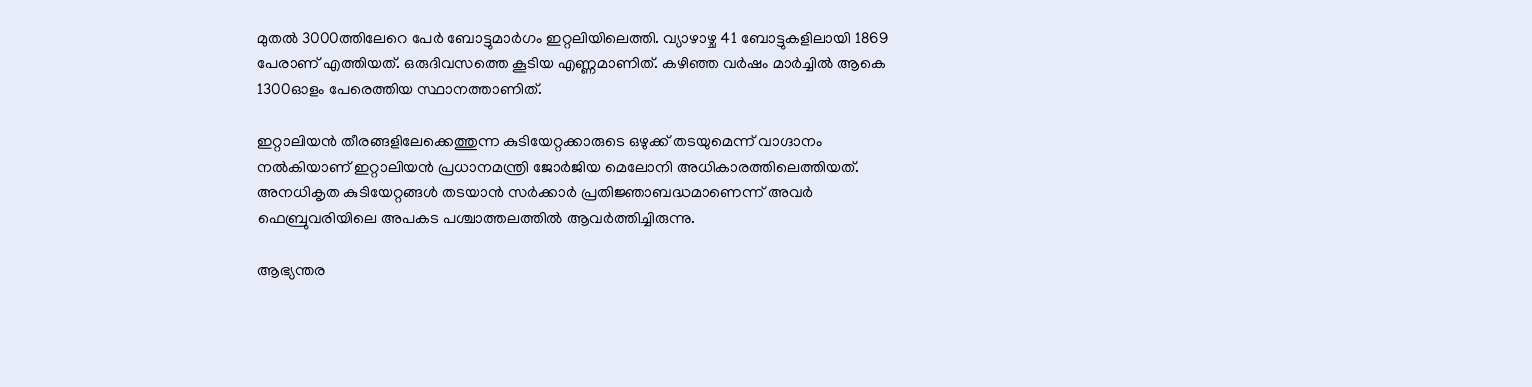മുതല്‍ 3000ത്തിലേറെ പേര്‍ ബോട്ടുമാര്‍ഗം ഇറ്റലിയിലെത്തി. വ്യാഴാഴ്ച 41 ബോട്ടുകളിലായി 1869 പേരാണ് എത്തിയത്. ഒരുദിവസത്തെ കൂടിയ എണ്ണമാണിത്. കഴിഞ്ഞ വര്‍ഷം മാര്‍ച്ചില്‍ ആകെ 1300ഓളം പേരെത്തിയ സ്ഥാനത്താണിത്.

ഇറ്റാലിയന്‍ തീരങ്ങളിലേക്കെത്തുന്ന കുടിയേറ്റക്കാരുടെ ഒഴുക്ക് തടയുമെന്ന് വാഗ്ദാനം നല്‍കിയാണ് ഇറ്റാലിയന്‍ പ്രധാനമന്ത്രി ജോര്‍ജിയ മെലോനി അധികാരത്തിലെത്തിയത്. അനധികൃത കുടിയേറ്റങ്ങള്‍ തടയാന്‍ സര്‍ക്കാര്‍ പ്രതിജ്ഞാബദ്ധമാണെന്ന് അവര്‍ ഫെബ്രുവരിയിലെ അപകട പശ്ചാത്തലത്തില്‍ ആവര്‍ത്തിച്ചിരുന്നു.

ആഭ്യന്തര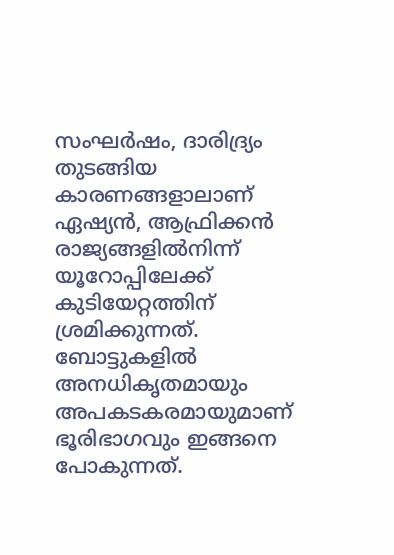സംഘര്‍ഷം, ദാരിദ്ര്യം തുടങ്ങിയ കാരണങ്ങളാലാണ് ഏഷ്യന്‍, ആഫ്രിക്കന്‍ രാജ്യങ്ങളില്‍നിന്ന് യൂറോപ്പിലേക്ക് കുടിയേറ്റത്തിന് ശ്രമിക്കുന്നത്. ബോട്ടുകളില്‍ അനധികൃതമായും അപകടകരമായുമാണ് ഭൂരിഭാഗവും ഇങ്ങനെ പോകുന്നത്.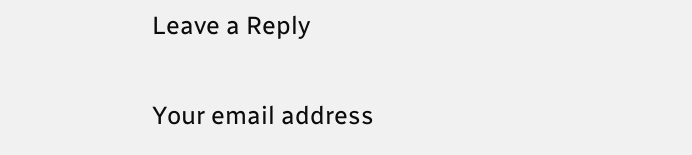Leave a Reply

Your email address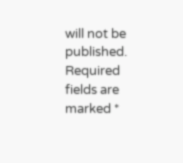will not be published. Required fields are marked *